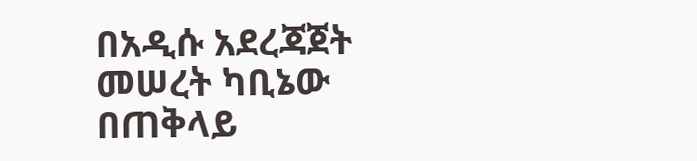በአዲሱ አደረጃጀት መሠረት ካቢኔው በጠቅላይ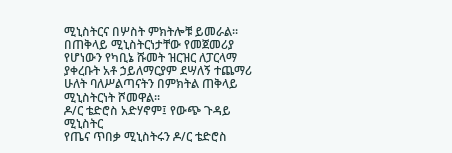ሚኒስትርና በሦስት ምክትሎቹ ይመራል፡፡
በጠቅላይ ሚኒስትርነታቸው የመጀመሪያ የሆነውን የካቢኔ ሹመት ዝርዝር ለፓርላማ ያቀረቡት አቶ ኃይለማርያም ደሣለኝ ተጨማሪ ሁለት ባለሥልጣናትን በምክትል ጠቅላይ ሚኒስትርነት ሾመዋል፡፡
ዶ/ር ቴድሮስ አድሃኖም፤ የውጭ ጉዳይ ሚኒስትር
የጤና ጥበቃ ሚኒስትሩን ዶ/ር ቴድሮስ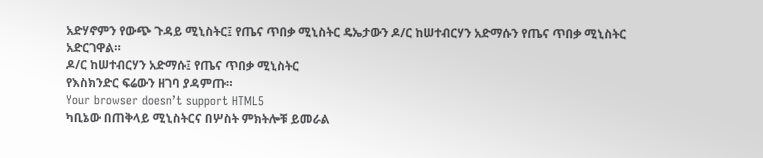አድሃኖምን የውጭ ጉዳይ ሚኒስትር፤ የጤና ጥበቃ ሚኒስትር ዴኤታውን ዶ/ር ከሠተብርሃን አድማሱን የጤና ጥበቃ ሚኒስትር አድርገዋል።
ዶ/ር ከሠተብርሃን አድማሱ፤ የጤና ጥበቃ ሚኒስትር
የእስክንድር ፍሬውን ዘገባ ያዳምጡ።
Your browser doesn’t support HTML5
ካቢኔው በጠቅላይ ሚኒስትርና በሦስት ምክትሎቹ ይመራል